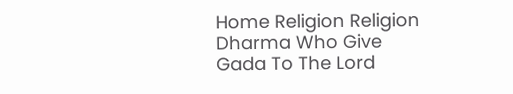Home Religion Religion Dharma Who Give Gada To The Lord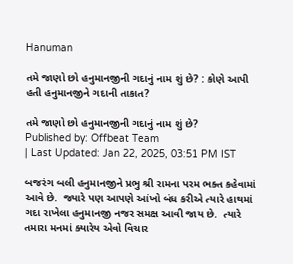Hanuman

તમે જાણો છો હનુમાનજીની ગદાનું નામ શું છે? : કોણે આપી હતી હનુમાનજીને ગદાની તાકાત?

તમે જાણો છો હનુમાનજીની ગદાનું નામ શું છે?
Published by: Offbeat Team
| Last Updated: Jan 22, 2025, 03:51 PM IST

બજરંગ બલી હનુમાનજીને પ્રભુ શ્રી રામના પરમ ભક્ત કહેવામાં આવે છે.  જ્યારે પણ આપણે આંખો બંધ કરીએ ત્યારે હાથમાં ગદા રાખેલા હનુમાનજી નજર સમક્ષ આવી જાય છે.  ત્યારે તમારા મનમાં ક્યારેય એવો વિચાર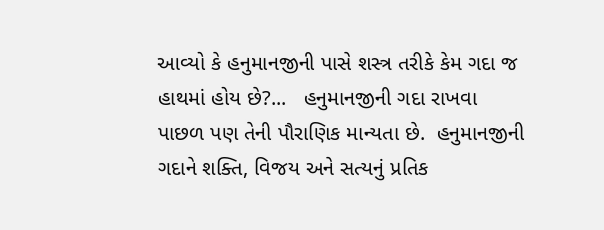આવ્યો કે હનુમાનજીની પાસે શસ્ત્ર તરીકે કેમ ગદા જ હાથમાં હોય છે?...   હનુમાનજીની ગદા રાખવા પાછળ પણ તેની પૌરાણિક માન્યતા છે.  હનુમાનજીની ગદાને શક્તિ, વિજય અને સત્યનું પ્રતિક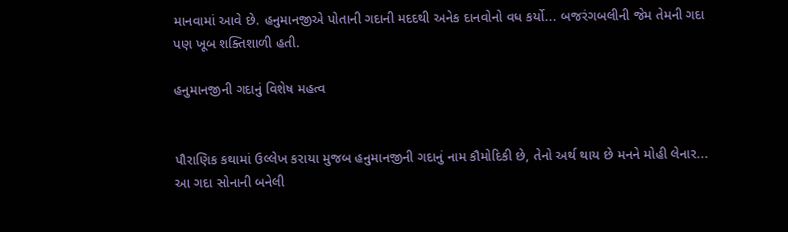માનવામાં આવે છે. હનુમાનજીએ પોતાની ગદાની મદદથી અનેક દાનવોનો વધ કર્યો... બજરંગબલીની જેમ તેમની ગદા પણ ખૂબ શક્તિશાળી હતી.

હનુમાનજીની ગદાનું વિશેષ મહત્વ


પૌરાણિક કથામાં ઉલ્લેખ કરાયા મુજબ હનુમાનજીની ગદાનું નામ કૌમોદિકી છે, તેનો અર્થ થાય છે મનને મોહી લેનાર... આ ગદા સોનાની બનેલી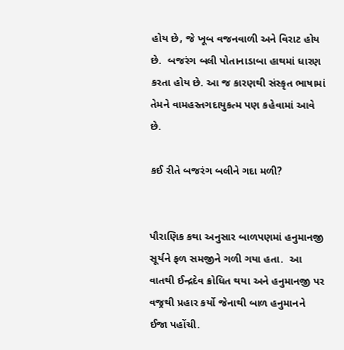હોય છે, જે ખૂબ વજનવાળી અને વિરાટ હોય છે.  બજરંગ બલી પોતાનાડાબા હાથમાં ધારણ કરતા હોય છે. આ જ કારણથી સંસ્કૃત ભાષામાં તેમને વામહસ્તગદાયુકત્મ પણ કહેવામાં આવે છે.

કઈ રીતે બજરંગ બલીને ગદા મળી?


પૌરાણિક કથા અનુસાર બાળપણમાં હનુમાનજી સૂર્યને ફળ સમજીને ગળી ગયા હતા.  આ વાતથી ઈન્દ્રદેવ ક્રોધિત થયા અને હનુમાનજી પર વજ્રથી પ્રહાર કર્યો જેનાથી બાળ હનુમાનને ઈજા પહોંચી.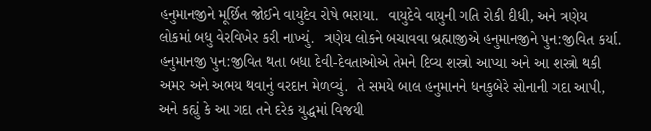હનુમાનજીને મૂર્છિત જોઈને વાયુદેવ રોષે ભરાયા.  વાયુદેવે વાયુની ગતિ રોકી દીધી, અને ત્રણેય લોકમાં બધુ વેરવિખેર કરી નાખ્યું.  ત્રણેય લોકને બચાવવા બ્રહ્માજીએ હનુમાનજીને પુન:જીવિત કર્યા.  હનુમાનજી પુન:જીવિત થતા બધા દેવી-દેવતાઓએ તેમને દિવ્ય શસ્ત્રો આપ્યા અને આ શસ્ત્રો થકી અમર અને અભય થવાનું વરદાન મેળવ્યું.  તે સમયે બાલ હનુમાનને ધનકુબેરે સોનાની ગદા આપી, અને કહ્યું કે આ ગદા તને દરેક યુદ્ધમાં વિજયી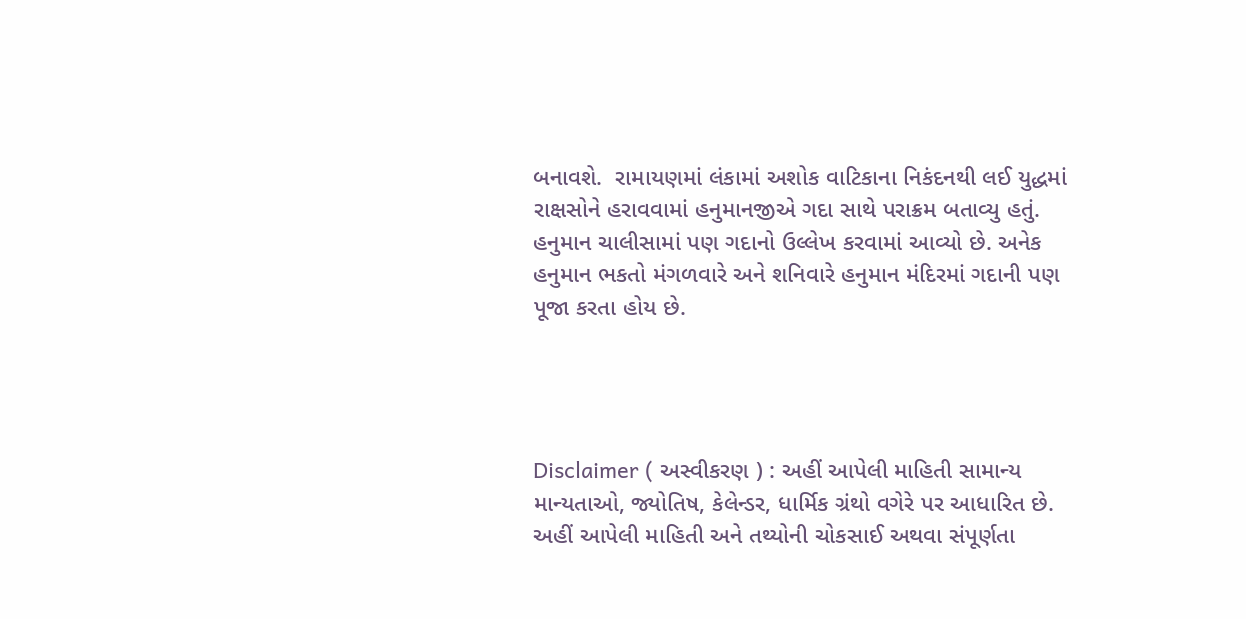બનાવશે.  રામાયણમાં લંકામાં અશોક વાટિકાના નિકંદનથી લઈ યુદ્ધમાં રાક્ષસોને હરાવવામાં હનુમાનજીએ ગદા સાથે પરાક્રમ બતાવ્યુ હતું. હનુમાન ચાલીસામાં પણ ગદાનો ઉલ્લેખ કરવામાં આવ્યો છે. અનેક હનુમાન ભકતો મંગળવારે અને શનિવારે હનુમાન મંદિરમાં ગદાની પણ પૂજા કરતા હોય છે.




Disclaimer ( અસ્વીકરણ ) : અહીં આપેલી માહિતી સામાન્ય માન્યતાઓ, જ્યોતિષ, કેલેન્ડર, ધાર્મિક ગ્રંથો વગેરે પર આધારિત છે. અહીં આપેલી માહિતી અને તથ્યોની ચોકસાઈ અથવા સંપૂર્ણતા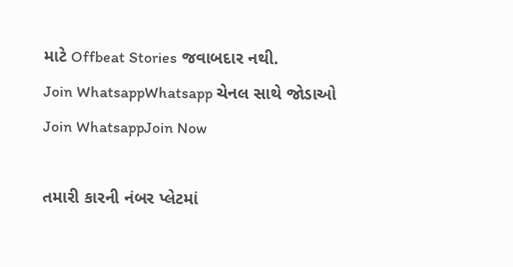માટે Offbeat Stories જવાબદાર નથી.
Join WhatsappWhatsapp ચેનલ સાથે જોડાઓ
Join WhatsappJoin Now

તમારી કારની નંબર પ્લેટમાં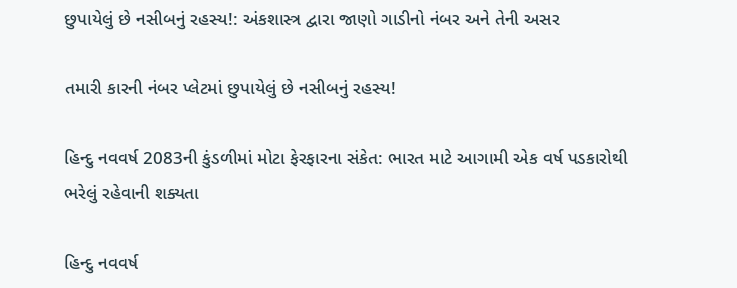છુપાયેલું છે નસીબનું રહસ્ય!: અંકશાસ્ત્ર દ્વારા જાણો ગાડીનો નંબર અને તેની અસર

તમારી કારની નંબર પ્લેટમાં છુપાયેલું છે નસીબનું રહસ્ય!

હિન્દુ નવવર્ષ 2083ની કુંડળીમાં મોટા ફેરફારના સંકેત: ભારત માટે આગામી એક વર્ષ પડકારોથી ભરેલું રહેવાની શક્યતા

હિન્દુ નવવર્ષ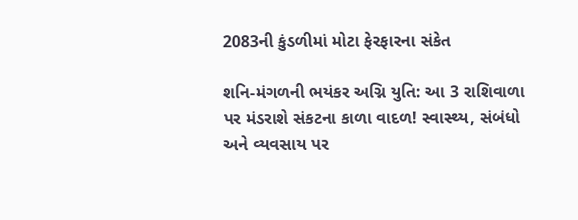2083ની કુંડળીમાં મોટા ફેરફારના સંકેત

શનિ-મંગળની ભયંકર અગ્નિ યુતિ: આ 3 રાશિવાળા પર મંડરાશે સંકટના કાળા વાદળ! સ્વાસ્થ્ય, સંબંધો અને વ્યવસાય પર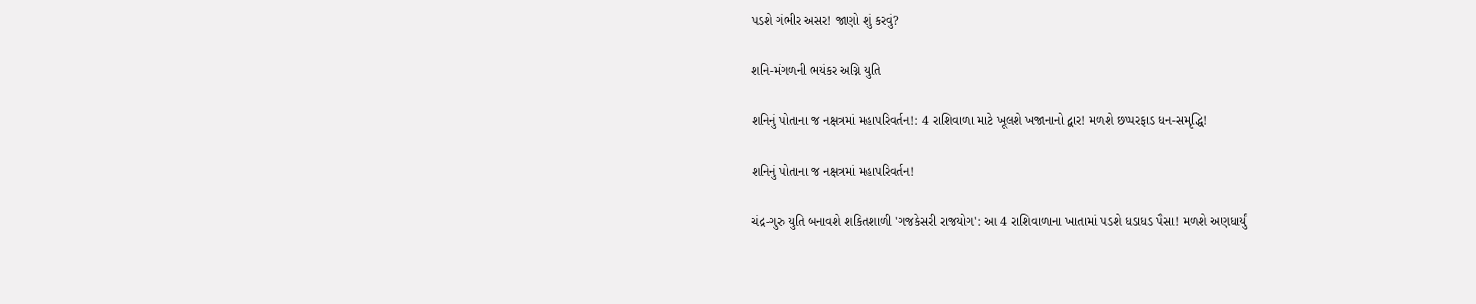પડશે ગંભીર અસર! જાણો શું કરવું?

શનિ-મંગળની ભયંકર અગ્નિ યુતિ

શનિનું પોતાના જ નક્ષત્રમાં મહાપરિવર્તન!: 4 રાશિવાળા માટે ખૂલશે ખજાનાનો દ્વાર! મળશે છપ્પરફાડ ધન-સમૃદ્ધિ!

શનિનું પોતાના જ નક્ષત્રમાં મહાપરિવર્તન!

ચંદ્ર-ગુરુ યુતિ બનાવશે શકિતશાળી 'ગજકેસરી રાજયોગ': આ 4 રાશિવાળાના ખાતામાં પડશે ધડાધડ પૈસા! મળશે અણધાર્યું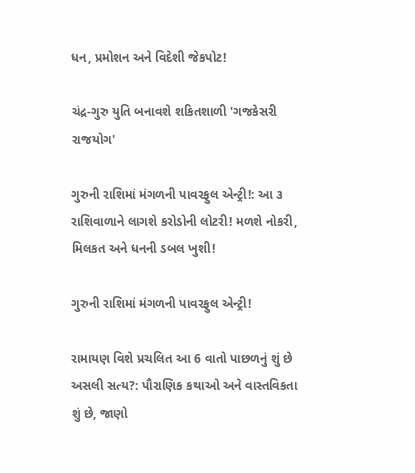ધન, પ્રમોશન અને વિદેશી જેકપોટ!

ચંદ્ર-ગુરુ યુતિ બનાવશે શકિતશાળી 'ગજકેસરી રાજયોગ'

ગુરુની રાશિમાં મંગળની પાવરફુલ એન્ટ્રી!: આ ૩ રાશિવાળાને લાગશે કરોડોની લોટરી! મળશે નોકરી, મિલકત અને ધનની ડબલ ખુશી!

ગુરુની રાશિમાં મંગળની પાવરફુલ એન્ટ્રી!

રામાયણ વિશે પ્રચલિત આ 6 વાતો પાછળનું શું છે અસલી સત્ય?: પૌરાણિક કથાઓ અને વાસ્તવિકતા શું છે, જાણો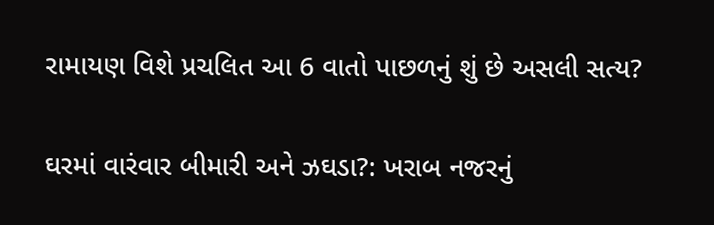રામાયણ વિશે પ્રચલિત આ 6 વાતો પાછળનું શું છે અસલી સત્ય?

ઘરમાં વારંવાર બીમારી અને ઝઘડા?: ખરાબ નજરનું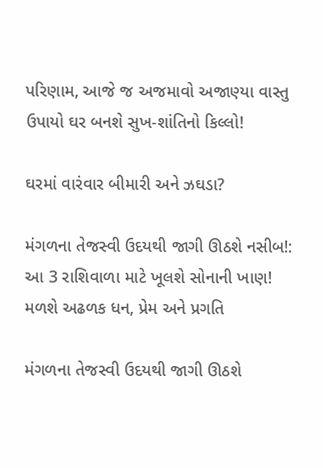પરિણામ, આજે જ અજમાવો અજાણ્યા વાસ્તુ ઉપાયો ઘર બનશે સુખ-શાંતિનો કિલ્લો!

ઘરમાં વારંવાર બીમારી અને ઝઘડા?

મંગળના તેજસ્વી ઉદયથી જાગી ઊઠશે નસીબ!: આ 3 રાશિવાળા માટે ખૂલશે સોનાની ખાણ! મળશે અઢળક ધન, પ્રેમ અને પ્રગતિ

મંગળના તેજસ્વી ઉદયથી જાગી ઊઠશે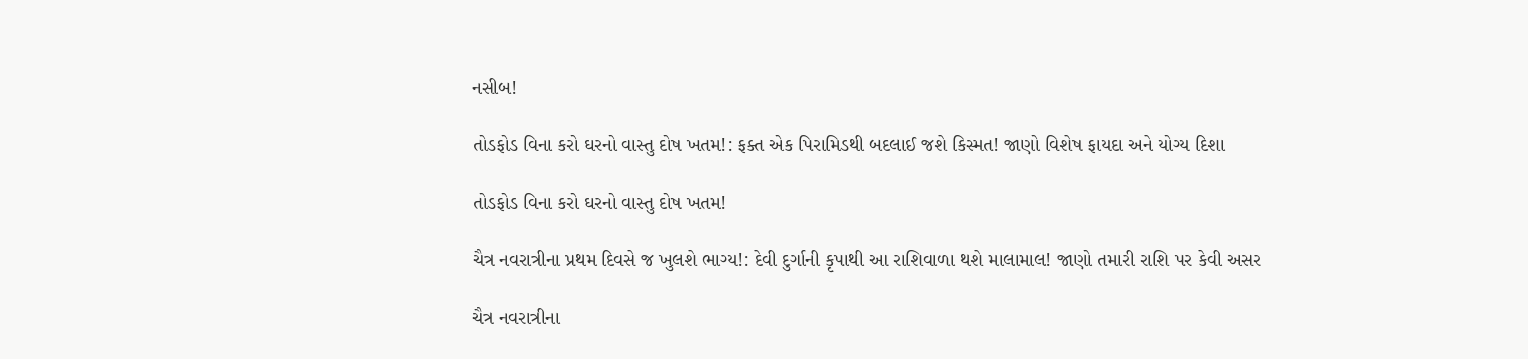નસીબ!

તોડફોડ વિના કરો ઘરનો વાસ્તુ દોષ ખતમ!: ફક્ત એક પિરામિડથી બદલાઈ જશે કિસ્મત! જાણો વિશેષ ફાયદા અને યોગ્ય દિશા

તોડફોડ વિના કરો ઘરનો વાસ્તુ દોષ ખતમ!

ચૈત્ર નવરાત્રીના પ્રથમ દિવસે જ ખુલશે ભાગ્ય!: દેવી દુર્ગાની કૃપાથી આ રાશિવાળા થશે માલામાલ! જાણો તમારી રાશિ પર કેવી અસર

ચૈત્ર નવરાત્રીના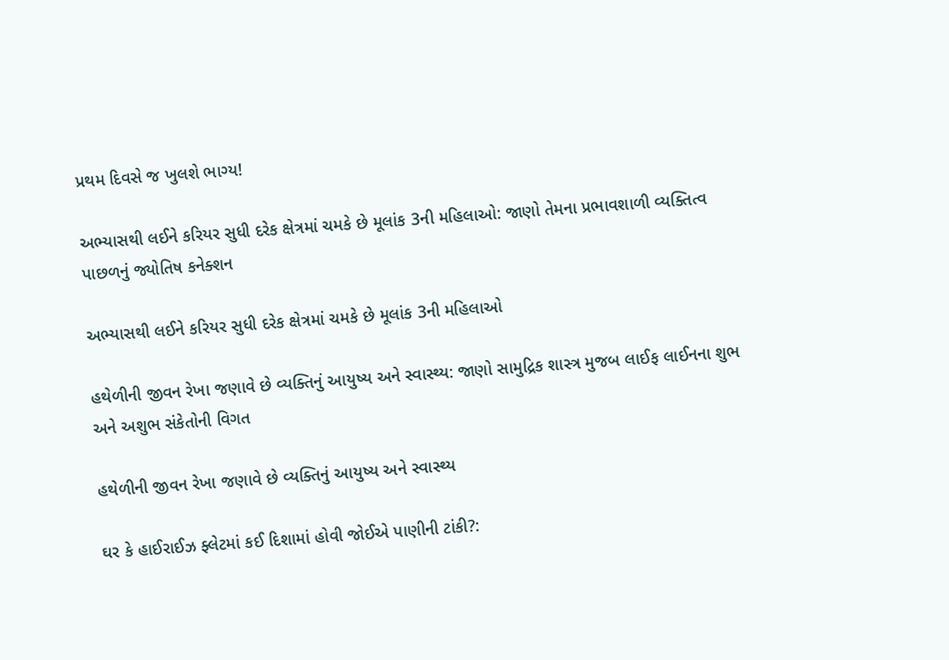પ્રથમ દિવસે જ ખુલશે ભાગ્ય!

અભ્યાસથી લઈને કરિયર સુધી દરેક ક્ષેત્રમાં ચમકે છે મૂલાંક 3ની મહિલાઓ: જાણો તેમના પ્રભાવશાળી વ્યક્તિત્વ પાછળનું જ્યોતિષ કનેક્શન

અભ્યાસથી લઈને કરિયર સુધી દરેક ક્ષેત્રમાં ચમકે છે મૂલાંક 3ની મહિલાઓ

હથેળીની જીવન રેખા જણાવે છે વ્યક્તિનું આયુષ્ય અને સ્વાસ્થ્ય: જાણો સામુદ્રિક શાસ્ત્ર મુજબ લાઈફ લાઈનના શુભ અને અશુભ સંકેતોની વિગત

હથેળીની જીવન રેખા જણાવે છે વ્યક્તિનું આયુષ્ય અને સ્વાસ્થ્ય

ઘર કે હાઈરાઈઝ ફ્લેટમાં કઈ દિશામાં હોવી જોઈએ પાણીની ટાંકી?: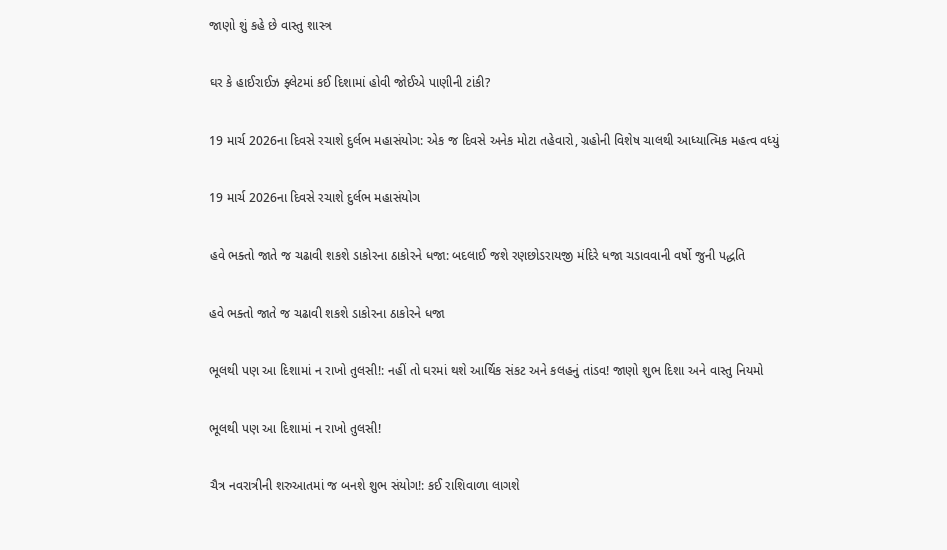જાણો શું કહે છે વાસ્તુ શાસ્ત્ર

ઘર કે હાઈરાઈઝ ફ્લેટમાં કઈ દિશામાં હોવી જોઈએ પાણીની ટાંકી?

19 માર્ચ 2026ના દિવસે રચાશે દુર્લભ મહાસંયોગ: એક જ દિવસે અનેક મોટા તહેવારો, ગ્રહોની વિશેષ ચાલથી આધ્યાત્મિક મહત્વ વધ્યું

19 માર્ચ 2026ના દિવસે રચાશે દુર્લભ મહાસંયોગ

હવે ભક્તો જાતે જ ચઢાવી શકશે ડાકોરના ઠાકોરને ધજા: બદલાઈ જશે રણછોડરાયજી મંદિરે ધજા ચડાવવાની વર્ષો જુની પદ્ધતિ

હવે ભક્તો જાતે જ ચઢાવી શકશે ડાકોરના ઠાકોરને ધજા

ભૂલથી પણ આ દિશામાં ન રાખો તુલસી!: નહીં તો ઘરમાં થશે આર્થિક સંકટ અને કલહનું તાંડવ! જાણો શુભ દિશા અને વાસ્તુ નિયમો

ભૂલથી પણ આ દિશામાં ન રાખો તુલસી!

ચૈત્ર નવરાત્રીની શરુઆતમાં જ બનશે શુભ સંયોગ!: કઈ રાશિવાળા લાગશે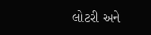લોટરી અને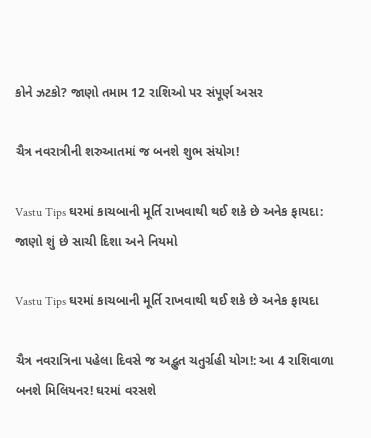કોને ઝટકો? જાણો તમામ 12 રાશિઓ પર સંપૂર્ણ અસર

ચૈત્ર નવરાત્રીની શરુઆતમાં જ બનશે શુભ સંયોગ!

Vastu Tips ઘરમાં કાચબાની મૂર્તિ રાખવાથી થઈ શકે છે અનેક ફાયદા: જાણો શું છે સાચી દિશા અને નિયમો

Vastu Tips ઘરમાં કાચબાની મૂર્તિ રાખવાથી થઈ શકે છે અનેક ફાયદા

ચૈત્ર નવરાત્રિના પહેલા દિવસે જ અદ્ભુત ચતુર્ગ્રહી યોગ!: આ 4 રાશિવાળા બનશે મિલિયનર! ઘરમાં વરસશે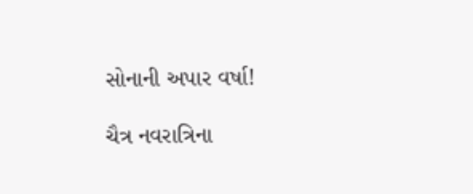સોનાની અપાર વર્ષા!

ચૈત્ર નવરાત્રિના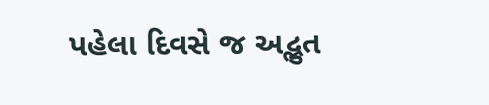પહેલા દિવસે જ અદ્ભુત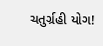ચતુર્ગ્રહી યોગ!